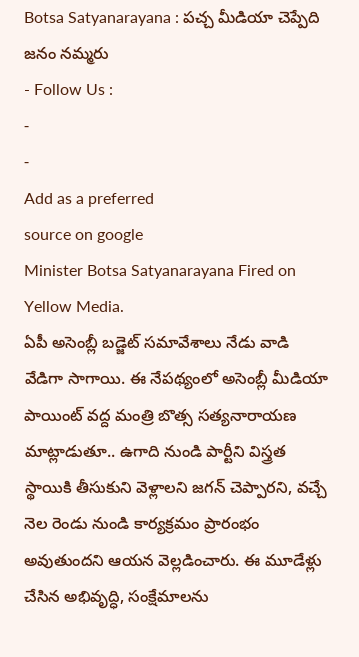Botsa Satyanarayana : పచ్చ మీడియా చెప్పేది జనం నమ్మరు
- Follow Us :
-
-
Add as a preferred
source on google
Minister Botsa Satyanarayana Fired on Yellow Media.
ఏపీ అసెంబ్లీ బడ్జెట్ సమావేశాలు నేడు వాడి వేడిగా సాగాయి. ఈ నేపథ్యంలో అసెంబ్లీ మీడియా పాయింట్ వద్ద మంత్రి బొత్స సత్యనారాయణ మాట్లాడుతూ.. ఉగాది నుండి పార్టీని విస్త్రత స్థాయికి తీసుకుని వెళ్లాలని జగన్ చెప్పారని, వచ్చే నెల రెండు నుండి కార్యక్రమం ప్రారంభం అవుతుందని ఆయన వెల్లడించారు. ఈ మూడేళ్లు చేసిన అభివృద్ధి, సంక్షేమాలను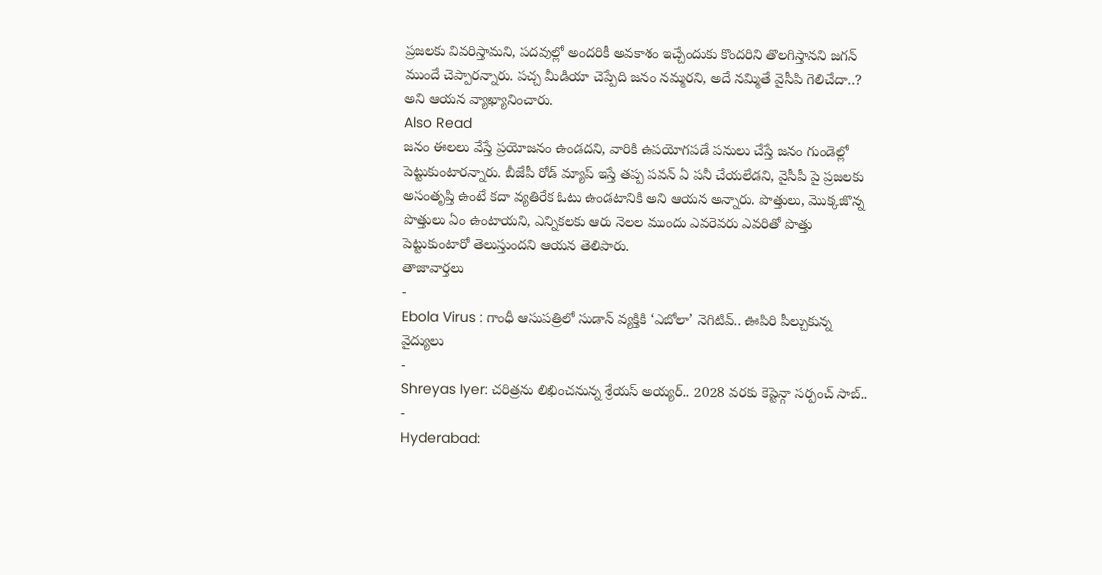ప్రజలకు వివరిస్తామని, పదవుల్లో అందరికీ అవకాశం ఇచ్చేందుకు కొందరిని తొలగిస్తానని జగన్ ముందే చెప్పారన్నారు. పచ్చ మీడియా చెప్పేది జనం నమ్మరని, అదే నమ్మితే వైసీపి గెలిచేదా..? అని ఆయన వ్యాఖ్యానించారు.
Also Read
జనం ఈలలు వేస్తే ప్రయోజనం ఉండదని, వారికి ఉపయోగపడే పనులు చేస్తే జనం గుండెల్లో పెట్టుకుంటారన్నారు. బీజేపీ రోడ్ మ్యాప్ ఇస్తే తప్ప పవన్ ఏ పనీ చేయలేడని, వైసీపీ పై ప్రజలకు అసంతృప్తి ఉంటే కదా వ్యతిరేక ఓటు ఉండటానికి అని ఆయన అన్నారు. పొత్తులు, మొక్కజొన్న పొత్తులు ఏం ఉంటాయని, ఎన్నికలకు ఆరు నెలల ముందు ఎవరెవరు ఎవరితో పొత్తు పెట్టుకుంటారో తెలుస్తుందని ఆయన తెలిపారు.
తాజావార్తలు
-
Ebola Virus : గాంధీ ఆసుపత్రిలో సుడాన్ వ్యక్తికి ‘ఎబోలా’ నెగిటివ్.. ఊపిరి పీల్చుకున్న వైద్యులు
-
Shreyas Iyer: చరిత్రను లిఖించనున్న శ్రేయస్ అయ్యర్.. 2028 వరకు కెప్టెన్గా సర్పంచ్ సాబ్..
-
Hyderabad: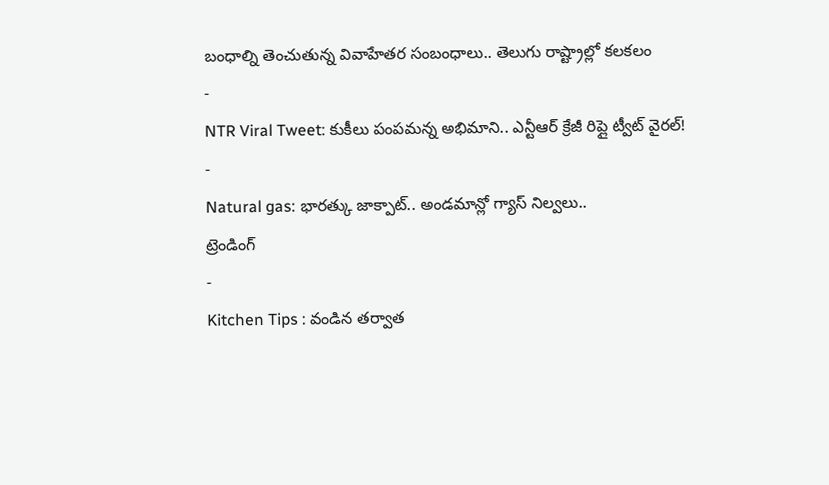బంధాల్ని తెంచుతున్న వివాహేతర సంబంధాలు.. తెలుగు రాష్ట్రాల్లో కలకలం
-
NTR Viral Tweet: కుకీలు పంపమన్న అభిమాని.. ఎన్టీఆర్ క్రేజీ రిప్లై ట్వీట్ వైరల్!
-
Natural gas: భారత్కు జాక్పాట్.. అండమాన్లో గ్యాస్ నిల్వలు..
ట్రెండింగ్
-
Kitchen Tips : వండిన తర్వాత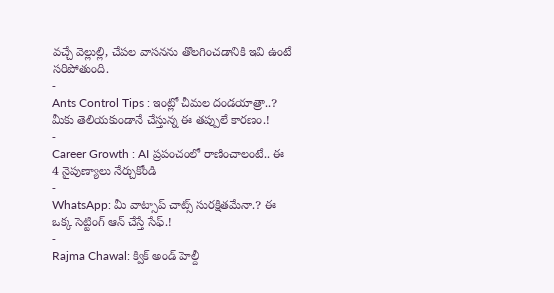వచ్చే వెల్లుల్లి, చేపల వాసనను తొలగించడానికి ఇవి ఉంటే సరిపోతుంది.
-
Ants Control Tips : ఇంట్లో చీమల దండయాత్రా..? మీకు తెలియకుండానే చేస్తున్న ఈ తప్పులే కారణం.!
-
Career Growth : AI ప్రపంచంలో రాణించాలంటే.. ఈ 4 నైపుణ్యాలు నేర్చుకోండి
-
WhatsApp: మీ వాట్సాప్ చాట్స్ సురక్షితమేనా.? ఈ ఒక్క సెట్టింగ్ ఆన్ చేస్తే సేఫ్.!
-
Rajma Chawal: క్విక్ అండ్ హెల్దీ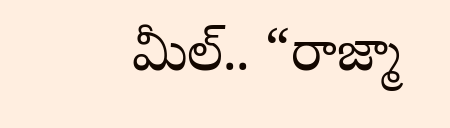మీల్.. “రాజ్మా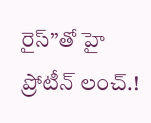రైస్”తో హై ప్రోటీన్ లంచ్.!